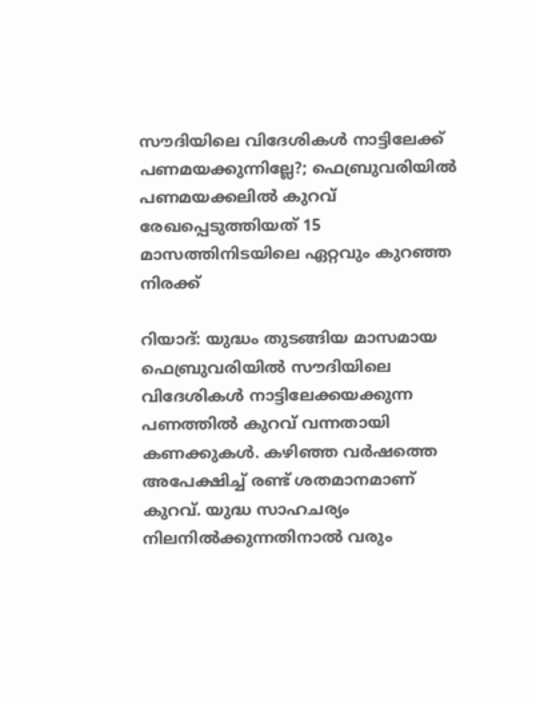സൗദിയിലെ വിദേശികൾ നാട്ടിലേക്ക് പണമയക്കുന്നില്ലേ?; ഫെബ്രുവരിയിൽ പണമയക്കലിൽ കുറവ്
രേഖപ്പെടുത്തിയത് 15 മാസത്തിനിടയിലെ ഏറ്റവും കുറഞ്ഞ നിരക്ക്

റിയാദ്: യുദ്ധം തുടങ്ങിയ മാസമായ ഫെബ്രുവരിയിൽ സൗദിയിലെ വിദേശികൾ നാട്ടിലേക്കയക്കുന്ന പണത്തിൽ കുറവ് വന്നതായി കണക്കുകൾ. കഴിഞ്ഞ വർഷത്തെ അപേക്ഷിച്ച് രണ്ട് ശതമാനമാണ് കുറവ്. യുദ്ധ സാഹചര്യം നിലനിൽക്കുന്നതിനാൽ വരും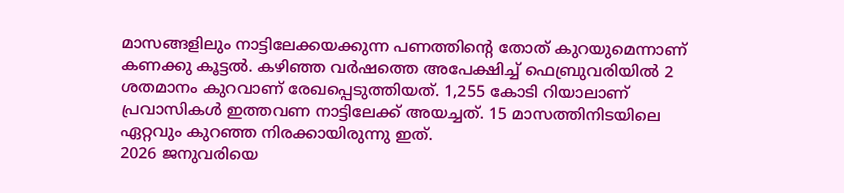മാസങ്ങളിലും നാട്ടിലേക്കയക്കുന്ന പണത്തിന്റെ തോത് കുറയുമെന്നാണ് കണക്കു കൂട്ടൽ. കഴിഞ്ഞ വർഷത്തെ അപേക്ഷിച്ച് ഫെബ്രുവരിയിൽ 2 ശതമാനം കുറവാണ് രേഖപ്പെടുത്തിയത്. 1,255 കോടി റിയാലാണ് പ്രവാസികൾ ഇത്തവണ നാട്ടിലേക്ക് അയച്ചത്. 15 മാസത്തിനിടയിലെ ഏറ്റവും കുറഞ്ഞ നിരക്കായിരുന്നു ഇത്.
2026 ജനുവരിയെ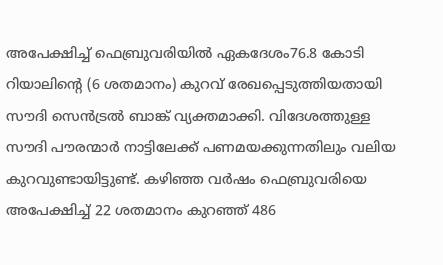അപേക്ഷിച്ച് ഫെബ്രുവരിയിൽ ഏകദേശം76.8 കോടി റിയാലിന്റെ (6 ശതമാനം) കുറവ് രേഖപ്പെടുത്തിയതായി സൗദി സെൻട്രൽ ബാങ്ക് വ്യക്തമാക്കി. വിദേശത്തുള്ള സൗദി പൗരന്മാർ നാട്ടിലേക്ക് പണമയക്കുന്നതിലും വലിയ കുറവുണ്ടായിട്ടുണ്ട്. കഴിഞ്ഞ വർഷം ഫെബ്രുവരിയെ അപേക്ഷിച്ച് 22 ശതമാനം കുറഞ്ഞ് 486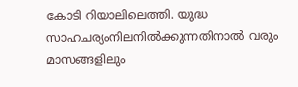കോടി റിയാലിലെത്തി. യുദ്ധ സാഹചര്യംനിലനിൽക്കുന്നതിനാൽ വരും മാസങ്ങളിലും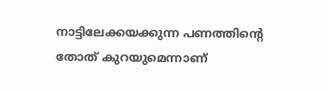നാട്ടിലേക്കയക്കുന്ന പണത്തിന്റെ തോത് കുറയുമെന്നാണ്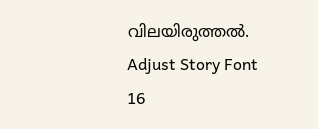വിലയിരുത്തൽ.
Adjust Story Font
16